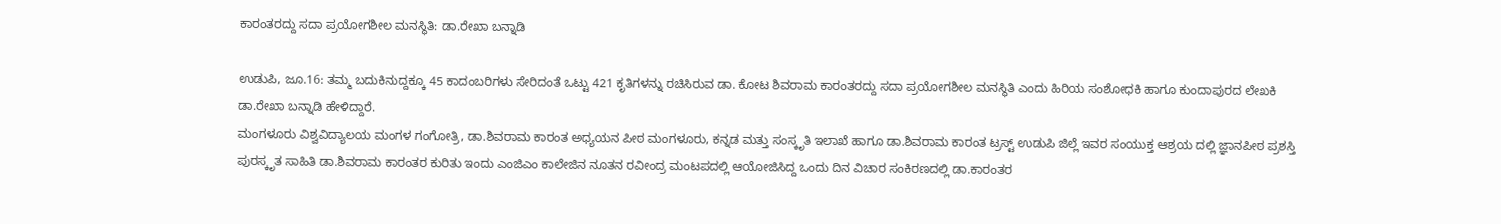ಕಾರಂತರದ್ದು ಸದಾ ಪ್ರಯೋಗಶೀಲ ಮನಸ್ಥಿತಿ: ಡಾ.ರೇಖಾ ಬನ್ನಾಡಿ

ಉಡುಪಿ, ಜೂ.16: ತಮ್ಮ ಬದುಕಿನುದ್ದಕ್ಕೂ 45 ಕಾದಂಬರಿಗಳು ಸೇರಿದಂತೆ ಒಟ್ಟು 421 ಕೃತಿಗಳನ್ನು ರಚಿಸಿರುವ ಡಾ. ಕೋಟ ಶಿವರಾಮ ಕಾರಂತರದ್ದು ಸದಾ ಪ್ರಯೋಗಶೀಲ ಮನಸ್ಥಿತಿ ಎಂದು ಹಿರಿಯ ಸಂಶೋಧಕಿ ಹಾಗೂ ಕುಂದಾಪುರದ ಲೇಖಕಿ ಡಾ.ರೇಖಾ ಬನ್ನಾಡಿ ಹೇಳಿದ್ದಾರೆ.
ಮಂಗಳೂರು ವಿಶ್ವವಿದ್ಯಾಲಯ ಮಂಗಳ ಗಂಗೋತ್ರಿ, ಡಾ.ಶಿವರಾಮ ಕಾರಂತ ಅಧ್ಯಯನ ಪೀಠ ಮಂಗಳೂರು, ಕನ್ನಡ ಮತ್ತು ಸಂಸ್ಕೃತಿ ಇಲಾಖೆ ಹಾಗೂ ಡಾ.ಶಿವರಾಮ ಕಾರಂತ ಟ್ರಸ್ಟ್ ಉಡುಪಿ ಜಿಲ್ಲೆ ಇವರ ಸಂಯುಕ್ತ ಆಶ್ರಯ ದಲ್ಲಿ ಜ್ಞಾನಪೀಠ ಪ್ರಶಸ್ತಿ ಪುರಸ್ಕೃತ ಸಾಹಿತಿ ಡಾ.ಶಿವರಾಮ ಕಾರಂತರ ಕುರಿತು ಇಂದು ಎಂಜಿಎಂ ಕಾಲೇಜಿನ ನೂತನ ರವೀಂದ್ರ ಮಂಟಪದಲ್ಲಿ ಆಯೋಜಿಸಿದ್ದ ಒಂದು ದಿನ ವಿಚಾರ ಸಂಕಿರಣದಲ್ಲಿ ಡಾ.ಕಾರಂತರ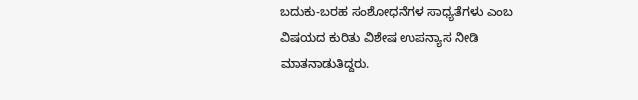ಬದುಕು-ಬರಹ ಸಂಶೋಧನೆಗಳ ಸಾಧ್ಯತೆಗಳು ಎಂಬ ವಿಷಯದ ಕುರಿತು ವಿಶೇಷ ಉಪನ್ಯಾಸ ನೀಡಿ ಮಾತನಾಡುತಿದ್ದರು.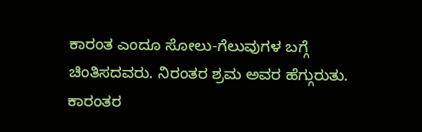ಕಾರಂತ ಎಂದೂ ಸೋಲು-ಗೆಲುವುಗಳ ಬಗ್ಗೆ ಚಿಂತಿಸದವರು. ನಿರಂತರ ಶ್ರಮ ಅವರ ಹೆಗ್ಗುರುತು. ಕಾರಂತರ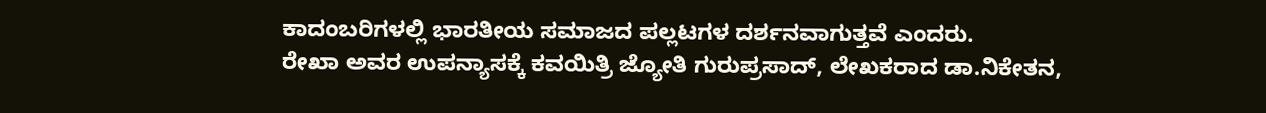ಕಾದಂಬರಿಗಳಲ್ಲಿ ಭಾರತೀಯ ಸಮಾಜದ ಪಲ್ಲಟಗಳ ದರ್ಶನವಾಗುತ್ತವೆ ಎಂದರು.
ರೇಖಾ ಅವರ ಉಪನ್ಯಾಸಕ್ಕೆ ಕವಯಿತ್ರಿ ಜ್ಯೋತಿ ಗುರುಪ್ರಸಾದ್, ಲೇಖಕರಾದ ಡಾ.ನಿಕೇತನ,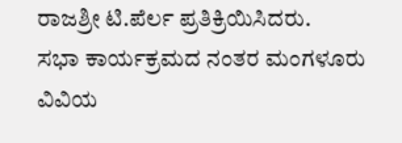ರಾಜಶ್ರೀ ಟಿ.ಪೆರ್ಲ ಪ್ರತಿಕ್ರಿಯಿಸಿದರು.
ಸಭಾ ಕಾರ್ಯಕ್ರಮದ ನಂತರ ಮಂಗಳೂರು ವಿವಿಯ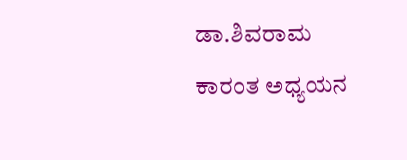ಡಾ.ಶಿವರಾಮ ಕಾರಂತ ಅಧ್ಯಯನ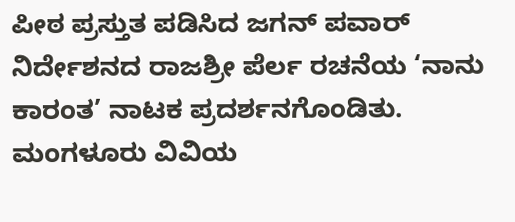ಪೀಠ ಪ್ರಸ್ತುತ ಪಡಿಸಿದ ಜಗನ್ ಪವಾರ್ ನಿರ್ದೇಶನದ ರಾಜಶ್ರೀ ಪೆರ್ಲ ರಚನೆಯ ‘ನಾನು ಕಾರಂತ’ ನಾಟಕ ಪ್ರದರ್ಶನಗೊಂಡಿತು. ಮಂಗಳೂರು ವಿವಿಯ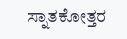ಸ್ನಾತಕೋತ್ತರ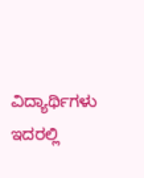ವಿದ್ಯಾರ್ಥಿಗಳು ಇದರಲ್ಲಿ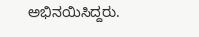ಅಭಿನಯಿಸಿದ್ದರು.